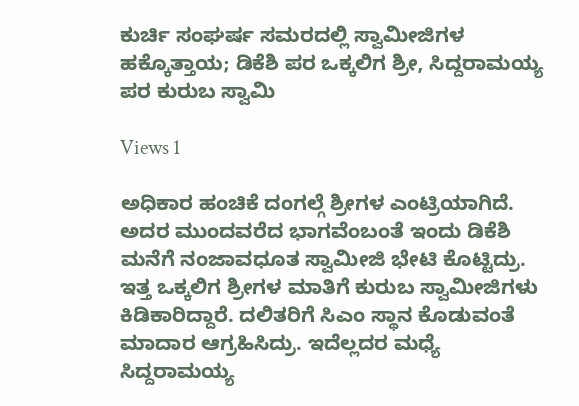ಕುರ್ಚಿ ಸಂಘರ್ಷ ಸಮರದಲ್ಲಿ ಸ್ವಾಮೀಜಿಗಳ ಹಕ್ಕೊತ್ತಾಯ; ಡಿಕೆಶಿ ಪರ ಒಕ್ಕಲಿಗ ಶ್ರೀ, ಸಿದ್ದರಾಮಯ್ಯ ಪರ ಕುರುಬ ಸ್ವಾಮಿ

Views 1

ಅಧಿಕಾರ ಹಂಚಿಕೆ ದಂಗಲ್ಗೆ ಶ್ರೀಗಳ ಎಂಟ್ರಿಯಾಗಿದೆ. ಅದರ ಮುಂದವರೆದ ಭಾಗವೆಂಬಂತೆ ಇಂದು ಡಿಕೆಶಿ ಮನೆಗೆ ನಂಜಾವಧೂತ ಸ್ವಾಮೀಜಿ ಭೇಟಿ ಕೊಟ್ಟಿದ್ರು. ಇತ್ತ ಒಕ್ಕಲಿಗ ಶ್ರೀಗಳ ಮಾತಿಗೆ ಕುರುಬ ಸ್ವಾಮೀಜಿಗಳು ಕಿಡಿಕಾರಿದ್ದಾರೆ. ದಲಿತರಿಗೆ ಸಿಎಂ ಸ್ಥಾನ ಕೊಡುವಂತೆ ಮಾದಾರ ಆಗ್ರಹಿಸಿದ್ರು. ಇದೆಲ್ಲದರ ಮಧ್ಯೆ ಸಿದ್ದರಾಮಯ್ಯ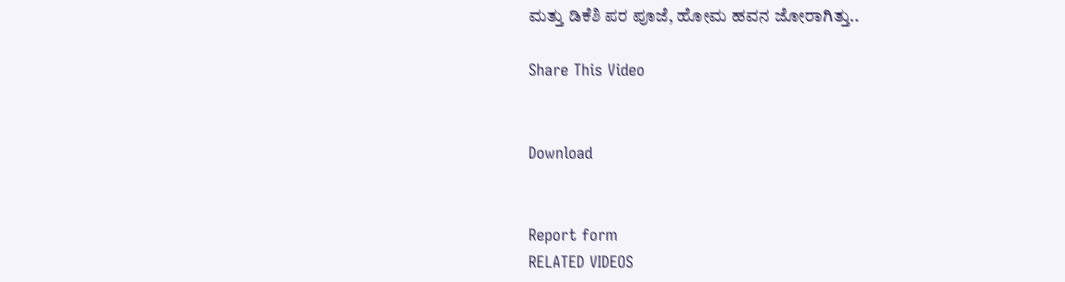ಮತ್ತು ಡಿಕೆಶಿ ಪರ ಪೂಜೆ, ಹೋಮ ಹವನ ಜೋರಾಗಿತ್ತು..

Share This Video


Download


Report form
RELATED VIDEOS